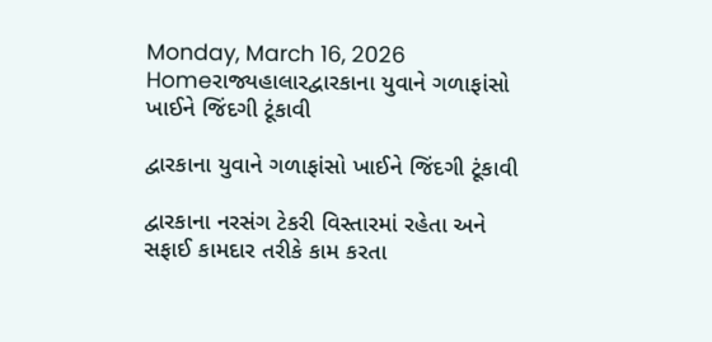Monday, March 16, 2026
Homeરાજ્યહાલારદ્વારકાના યુવાને ગળાફાંસો ખાઈને જિંદગી ટૂંકાવી

દ્વારકાના યુવાને ગળાફાંસો ખાઈને જિંદગી ટૂંકાવી

દ્વારકાના નરસંગ ટેકરી વિસ્તારમાં રહેતા અને સફાઈ કામદાર તરીકે કામ કરતા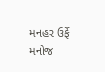મનહર ઉર્ફે મનોજ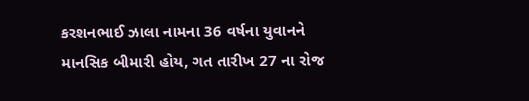કરશનભાઈ ઝાલા નામના 36 વર્ષના યુવાનને માનસિક બીમારી હોય, ગત તારીખ 27 ના રોજ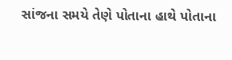સાંજના સમયે તેણે પોતાના હાથે પોતાના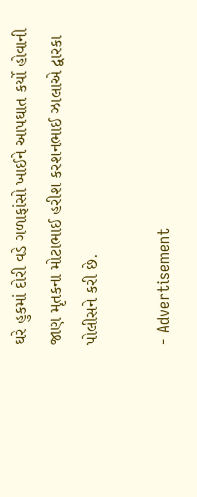ઘરે હુકમાં દોરી વડે ગળાફાંસો ખાઈને આપઘાત કર્યો હોવાની જાણ મૃતકના મોટાભાઈ હરીશ કરશનભાઈ ઝાલાએ દ્વારકા પોલીસને કરી છે.

- Advertisement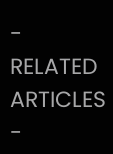-
RELATED ARTICLES
-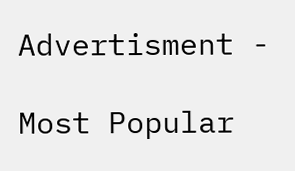Advertisment -

Most Popular